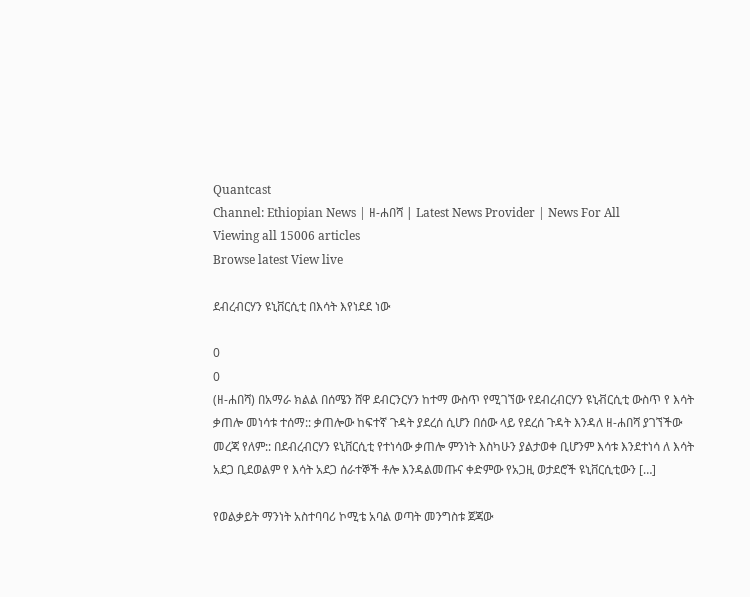Quantcast
Channel: Ethiopian News | ዘ-ሐበሻ | Latest News Provider | News For All
Viewing all 15006 articles
Browse latest View live

ደብረብርሃን ዩኒቨርሲቲ በእሳት እየነደደ ነው

0
0
(ዘ-ሐበሻ) በአማራ ክልል በሰሜን ሸዋ ደብርንርሃን ከተማ ውስጥ የሚገኘው የደብረብርሃን ዩኒቭርሲቲ ውስጥ የ እሳት ቃጠሎ መነሳቱ ተሰማ:: ቃጠሎው ከፍተኛ ጉዳት ያደረሰ ሲሆን በሰው ላይ የደረሰ ጉዳት እንዳለ ዘ-ሐበሻ ያገኘችው መረጃ የለም:: በደብረብርሃን ዩኒቨርሲቲ የተነሳው ቃጠሎ ምንነት እስካሁን ያልታወቀ ቢሆንም እሳቱ እንደተነሳ ለ እሳት አደጋ ቢደወልም የ እሳት አደጋ ሰራተኞች ቶሎ እንዳልመጡና ቀድምው የአጋዚ ወታደሮች ዩኒቨርሲቲውን […]

የወልቃይት ማንነት አስተባባሪ ኮሚቴ አባል ወጣት መንግስቱ ጀጃው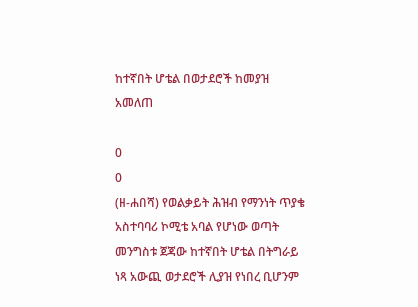ከተኛበት ሆቴል በወታደሮች ከመያዝ አመለጠ

0
0
(ዘ-ሐበሻ) የወልቃይት ሕዝብ የማንነት ጥያቄ አስተባባሪ ኮሚቴ አባል የሆነው ወጣት መንግስቱ ጀጃው ከተኛበት ሆቴል በትግራይ ነጻ አውጪ ወታደሮች ሊያዝ የነበረ ቢሆንም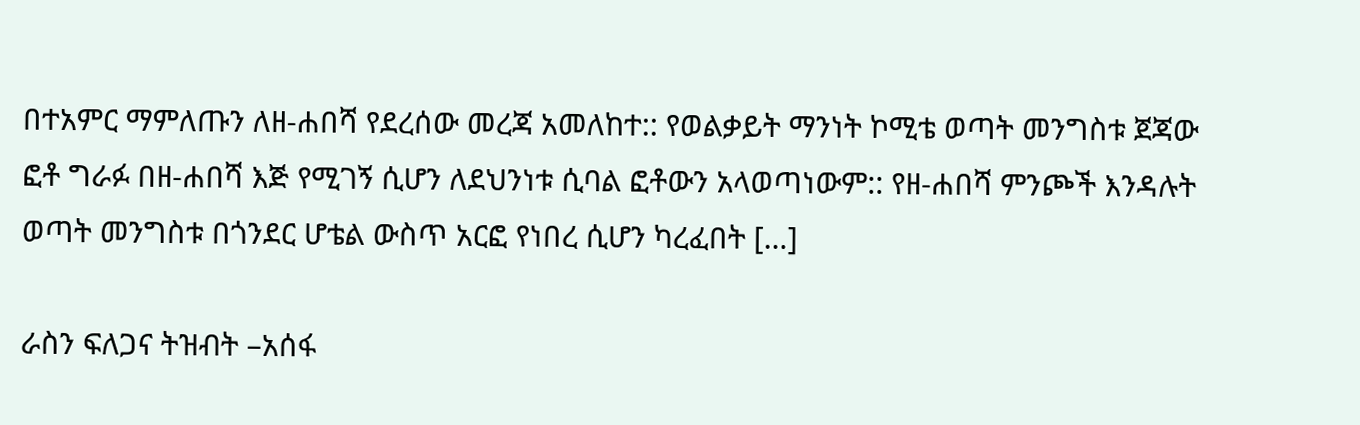በተአምር ማምለጡን ለዘ-ሐበሻ የደረሰው መረጃ አመለከተ:: የወልቃይት ማንነት ኮሚቴ ወጣት መንግስቱ ጀጃው ፎቶ ግራፉ በዘ-ሐበሻ እጅ የሚገኝ ሲሆን ለደህንነቱ ሲባል ፎቶውን አላወጣነውም:: የዘ-ሐበሻ ምንጮች እንዳሉት ወጣት መንግስቱ በጎንደር ሆቴል ውስጥ አርፎ የነበረ ሲሆን ካረፈበት […]

ራስን ፍለጋና ትዝብት –አሰፋ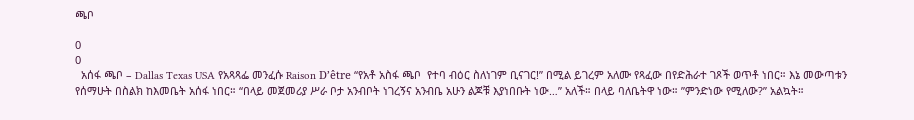ጫቦ

0
0
  አሰፋ ጫቦ – Dallas Texas USA የአጻጻፌ መንፈሱ Raison D’être “የአቶ አስፋ ጫቦ  የተባ ብዕር ስለነገም ቢናገር!” በሚል ይገረም አለሙ የጻፈው በየድሕራተ ገጾች ወጥቶ ነበር። እኔ መውጣቱን  የሰማሁት በስልክ ከእመቤት አሰፋ ነበር። “በላይ መጀመሪያ ሥራ ቦታ አንብቦት ነገረኝና አንብቤ አሁን ልጆቹ እያነበቡት ነው…” አለች። በላይ ባለቤትዋ ነው። ”ምንድነው የሚለው?” አልኳት።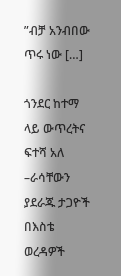”ብቻ አንብበው ጥሩ ነው […]

ጎንደር ከተማ ላይ ውጥረትና ፍተሻ አለ –ራሳቸውን ያደራጁ ታጋዮች በእስቴ ወረዳዎች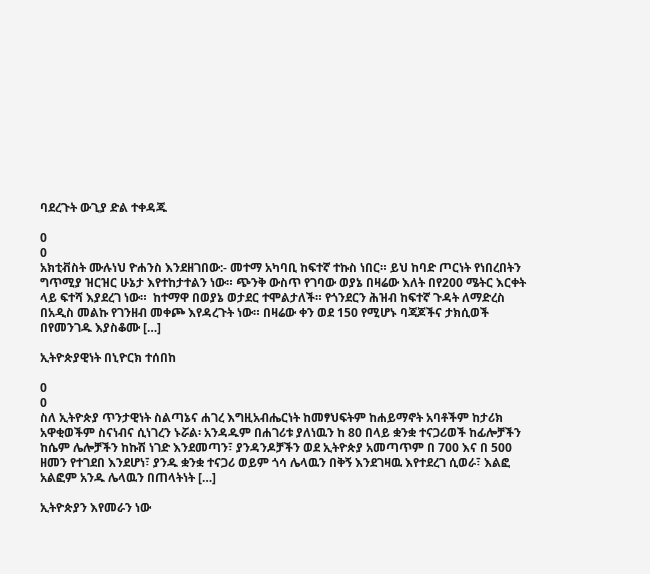ባደረጉት ውጊያ ድል ተቀዳጁ

0
0
አክቲቭስት ሙሉነህ ዮሐንስ እንደዘገበው:- መተማ አካባቢ ከፍተኛ ተኩስ ነበር። ይህ ከባድ ጦርነት የነበረበትን ግጥሚያ ዝርዝር ሁኔታ እየተከታተልን ነው። ጭንቅ ውስጥ የገባው ወያኔ በዛሬው እለት በየ200 ሜትር እርቀት ላይ ፍተሻ እያደረገ ነው።  ከተማዋ በወያኔ ወታደር ተሞልታለች። የጎንደርን ሕዝብ ከፍተኛ ጉዳት ለማድረስ በአዲስ መልኩ የገንዘብ መቀጮ እየዳረጉት ነው። በዛሬው ቀን ወደ 150 የሚሆኑ ባጃጆችና ታክሲወች በየመንገዱ እያስቆሙ […]

ኢትዮጵያዊነት በኒዮርክ ተሰበከ

0
0
ስለ ኢትዮጵያ ጥንታዊነት ስልጣኔና ሐገረ እግዚአብሔርነት ከመፃህፍትም ከሐይማኖት አባቶችም ከታሪክ አዋቂወችም ስናነብና ሲነገረን ኑሯል፡ አንዳዱም በሐገሪቱ ያለነዉን ከ 80 በላይ ቋንቋ ተናጋሪወች ከፊሎቻችን ከሴም ሌሎቻችን ከኩሽ ነገድ እንደመጣን፣ ያንዳንዶቻችን ወደ ኢትዮጵያ አመጣጥም በ 700 እና በ 500 ዘመን የተገደበ እንደሆነ፣ ያንዱ ቋንቋ ተናጋሪ ወይም ጎሳ ሌላዉን በቅኝ እንደገዛዉ እየተደረገ ሲወራ፣ እልፎ አልፎም አንዱ ሌላዉን በጠላትነት […]

ኢትዮጵያን እየመራን ነው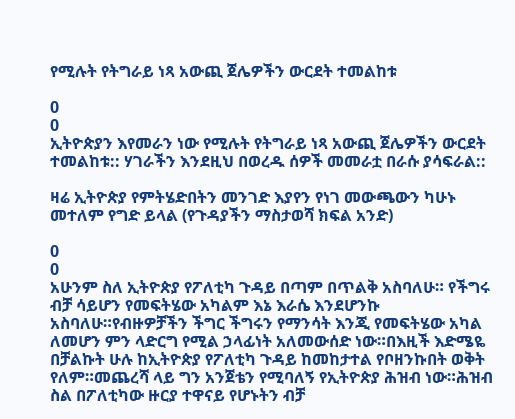የሚሉት የትግራይ ነጻ አውጪ ጀሌዎችን ውርደት ተመልከቱ

0
0
ኢትዮጵያን እየመራን ነው የሚሉት የትግራይ ነጻ አውጪ ጀሌዎችን ውርደት ተመልከቱ:: ሃገራችን እንደዚህ በወረዱ ሰዎች መመራቷ በራሱ ያሳፍራል::

ዛሬ ኢትዮጵያ የምትሄድበትን መንገድ እያየን የነገ መውጫውን ካሁኑ መተለም የግድ ይላል (የጉዳያችን ማስታወሻ ክፍል አንድ)

0
0
አሁንም ስለ ኢትዮጵያ የፖለቲካ ጉዳይ በጣም በጥልቅ አስባለሁ። የችግሩ ብቻ ሳይሆን የመፍትሄው አካልም እኔ እራሴ እንደሆንኩ አስባለሁ።የብዙዎቻችን ችግር ችግሩን የማንሳት እንጂ የመፍትሄው አካል ለመሆን ምን ላድርግ የሚል ኃላፊነት አለመውሰድ ነው።በእዚች እድሜዬ በቻልኩት ሁሉ ከኢትዮጵያ የፖለቲካ ጉዳይ ከመከታተል የቦዘንኩበት ወቅት የለም።መጨረሻ ላይ ግን አንጀቴን የሚባለኝ የኢትዮጵያ ሕዝብ ነው።ሕዝብ ስል በፖለቲካው ዙርያ ተዋናይ የሆኑትን ብቻ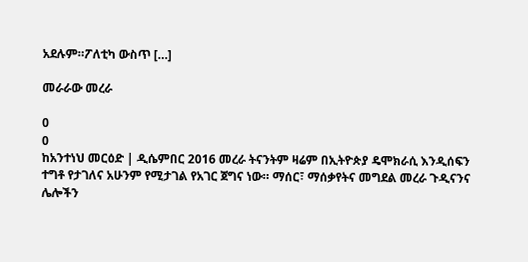አደሉም።ፖለቲካ ውስጥ […]

መራራው መረራ

0
0
ከአንተነህ መርዕድ | ዲሴምበር 2016 መረራ ትናንትም ዛሬም በኢትዮጵያ ዴሞክራሲ እንዲሰፍን ተግቶ የታገለና አሁንም የሚታገል የአገር ጀግና ነው። ማሰር፣ ማሰቃየትና መግደል መረራ ጉዲናንና ሌሎችን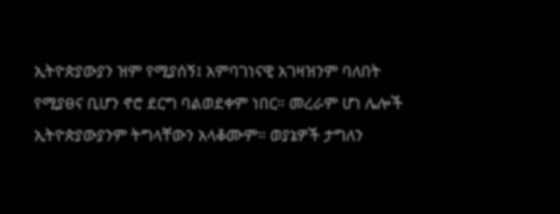ኢትዮጵያውያን ዝም የሚያሰኝ፤ አምባገነናዊ አገዛዝንም ባለበት የሚያፀና ቢሆን ኖሮ ደርግ ባልወደቀም ነበር። መረራም ሆነ ሌሎች ኢትዮጵያውያንም ትግላቸውን አላቆሙም። ወያኔዎች ታግለን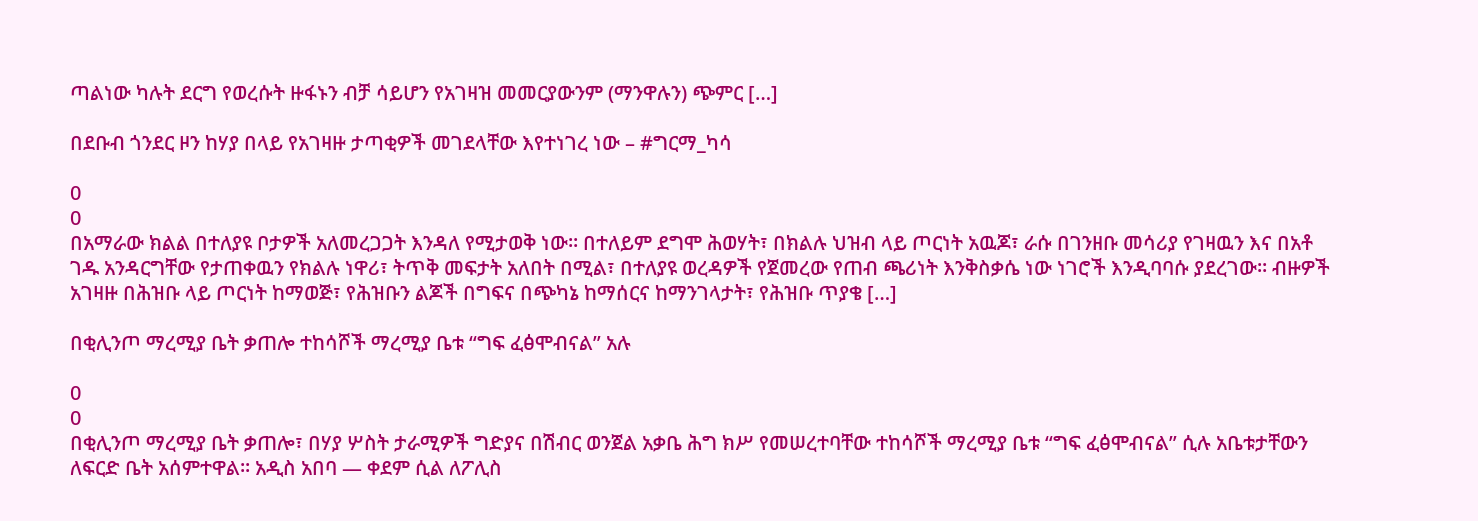ጣልነው ካሉት ደርግ የወረሱት ዙፋኑን ብቻ ሳይሆን የአገዛዝ መመርያውንም (ማንዋሉን) ጭምር […]

በደቡብ ጎንደር ዞን ከሃያ በላይ የአገዛዙ ታጣቂዎች መገደላቸው እየተነገረ ነው – #ግርማ_ካሳ

0
0
በአማራው ክልል በተለያዩ ቦታዎች አለመረጋጋት እንዳለ የሚታወቅ ነው። በተለይም ደግሞ ሕወሃት፣ በክልሉ ህዝብ ላይ ጦርነት አዉጆ፣ ራሱ በገንዘቡ መሳሪያ የገዛዉን እና በአቶ ገዱ አንዳርግቸው የታጠቀዉን የክልሉ ነዋሪ፣ ትጥቅ መፍታት አለበት በሚል፣ በተለያዩ ወረዳዎች የጀመረው የጠብ ጫሪነት እንቅስቃሴ ነው ነገሮች እንዲባባሱ ያደረገው። ብዙዎች አገዛዙ በሕዝቡ ላይ ጦርነት ከማወጅ፣ የሕዝቡን ልጆች በግፍና በጭካኔ ከማሰርና ከማንገላታት፣ የሕዝቡ ጥያቄ […]

በቂሊንጦ ማረሚያ ቤት ቃጠሎ ተከሳሾች ማረሚያ ቤቱ “ግፍ ፈፅሞብናል” አሉ

0
0
በቂሊንጦ ማረሚያ ቤት ቃጠሎ፣ በሃያ ሦስት ታራሚዎች ግድያና በሽብር ወንጀል አቃቤ ሕግ ክሥ የመሠረተባቸው ተከሳሾች ማረሚያ ቤቱ “ግፍ ፈፅሞብናል” ሲሉ አቤቱታቸውን ለፍርድ ቤት አሰምተዋል፡፡ አዲስ አበባ — ቀደም ሲል ለፖሊስ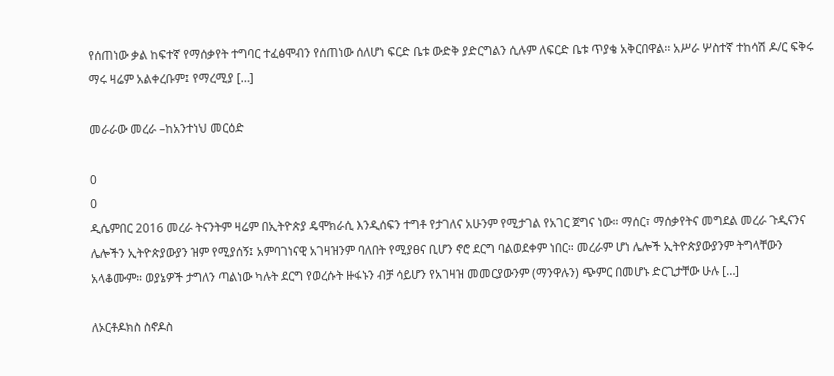የሰጠነው ቃል ከፍተኛ የማሰቃየት ተግባር ተፈፅሞብን የሰጠነው ሰለሆነ ፍርድ ቤቱ ውድቅ ያድርግልን ሲሉም ለፍርድ ቤቱ ጥያቄ አቅርበዋል፡፡ አሥራ ሦስተኛ ተከሳሽ ዶ/ር ፍቅሩ ማሩ ዛሬም አልቀረቡም፤ የማረሚያ […]

መራራው መረራ –ከአንተነህ መርዕድ

0
0
ዲሴምበር 2016 መረራ ትናንትም ዛሬም በኢትዮጵያ ዴሞክራሲ እንዲሰፍን ተግቶ የታገለና አሁንም የሚታገል የአገር ጀግና ነው። ማሰር፣ ማሰቃየትና መግደል መረራ ጉዲናንና ሌሎችን ኢትዮጵያውያን ዝም የሚያሰኝ፤ አምባገነናዊ አገዛዝንም ባለበት የሚያፀና ቢሆን ኖሮ ደርግ ባልወደቀም ነበር። መረራም ሆነ ሌሎች ኢትዮጵያውያንም ትግላቸውን አላቆሙም። ወያኔዎች ታግለን ጣልነው ካሉት ደርግ የወረሱት ዙፋኑን ብቻ ሳይሆን የአገዛዝ መመርያውንም (ማንዋሉን) ጭምር በመሆኑ ድርጊታቸው ሁሉ […]

ለኦርቶዶክስ ስኖዶስ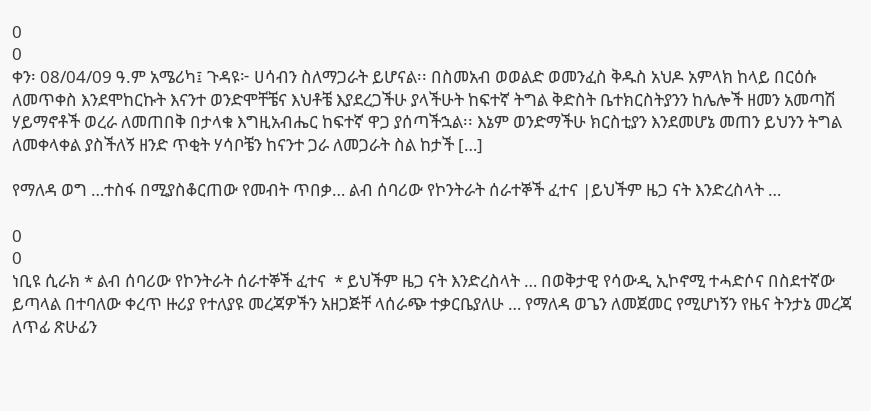0
0
ቀን፡ 08/04/09 ዓ.ም አሜሪካ፤ ጉዳዩ፦ ሀሳብን ስለማጋራት ይሆናል፡፡ በስመአብ ወወልድ ወመንፈስ ቅዱስ አህዶ አምላክ ከላይ በርዕሱ ለመጥቀስ እንደሞከርኩት እናንተ ወንድሞቸቼና እህቶቼ እያደረጋችሁ ያላችሁት ከፍተኛ ትግል ቅድስት ቤተክርስትያንን ከሌሎች ዘመን አመጣሽ ሃይማኖቶች ወረራ ለመጠበቅ በታላቁ እግዚአብሔር ከፍተኛ ዋጋ ያሰጣችኋል፡፡ እኔም ወንድማችሁ ክርስቲያን እንደመሆኔ መጠን ይህንን ትግል ለመቀላቀል ያስችለኝ ዘንድ ጥቂት ሃሳቦቼን ከናንተ ጋራ ለመጋራት ስል ከታች […]

የማለዳ ወግ …ተስፋ በሚያስቆርጠው የመብት ጥበቃ… ልብ ሰባሪው የኮንትራት ሰራተኞች ፈተና |ይህችም ዜጋ ናት እንድረስላት …

0
0
ነቢዩ ሲራክ * ልብ ሰባሪው የኮንትራት ሰራተኞች ፈተና  * ይህችም ዜጋ ናት እንድረስላት … በወቅታዊ የሳውዲ ኢኮኖሚ ተሓድሶና በስደተኛው ይጣላል በተባለው ቀረጥ ዙሪያ የተለያዩ መረጃዎችን አዘጋጅቸ ላሰራጭ ተቃርቤያለሁ … የማለዳ ወጌን ለመጀመር የሚሆነኝን የዜና ትንታኔ መረጃ ለጥፊ ጽሁፊን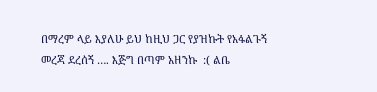በማረም ላይ እያለሁ ይህ ከዚህ ጋር የያዝኩት የአፋልጉኝ መረጃ ደረሰኝ …. እጅግ በጣም አዘንኩ  :( ልቤ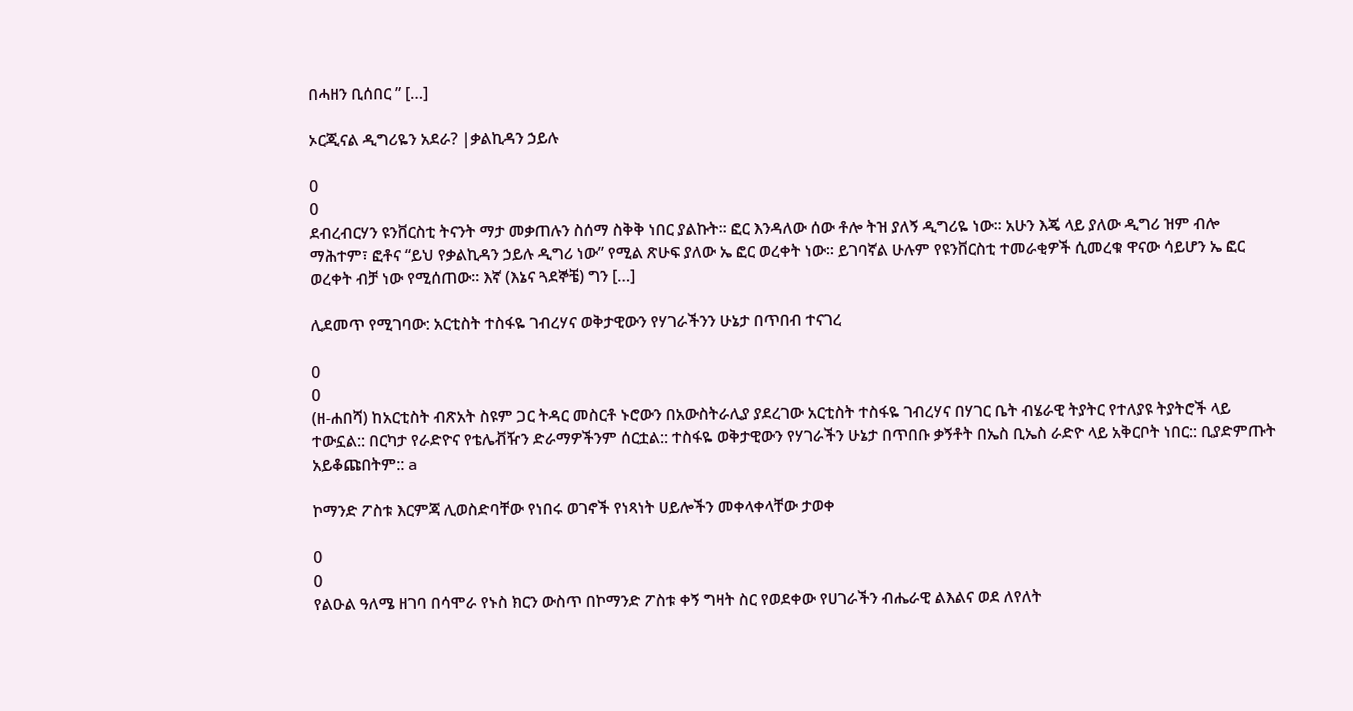በሓዘን ቢሰበር ” […]

ኦርጂናል ዲግሪዬን አደራ? |ቃልኪዳን ኃይሉ

0
0
ደብረብርሃን ዩንቨርስቲ ትናንት ማታ መቃጠሉን ስሰማ ስቅቅ ነበር ያልኩት፡፡ ፎር እንዳለው ሰው ቶሎ ትዝ ያለኝ ዲግሪዬ ነው፡፡ አሁን እጄ ላይ ያለው ዲግሪ ዝም ብሎ ማሕተም፣ ፎቶና “ይህ የቃልኪዳን ኃይሉ ዲግሪ ነው” የሚል ጽሁፍ ያለው ኤ ፎር ወረቀት ነው፡፡ ይገባኛል ሁሉም የዩንቨርስቲ ተመራቂዎች ሲመረቁ ዋናው ሳይሆን ኤ ፎር ወረቀት ብቻ ነው የሚሰጠው፡፡ እኛ (እኔና ጓደኞቼ) ግን […]

ሊደመጥ የሚገባው: አርቲስት ተስፋዬ ገብረሃና ወቅታዊውን የሃገራችንን ሁኔታ በጥበብ ተናገረ

0
0
(ዘ-ሐበሻ) ከአርቲስት ብጽአት ስዩም ጋር ትዳር መስርቶ ኑሮውን በአውስትራሊያ ያደረገው አርቲስት ተስፋዬ ገብረሃና በሃገር ቤት ብሄራዊ ትያትር የተለያዩ ትያትሮች ላይ ተውኗል:: በርካታ የራድዮና የቴሌቭዥን ድራማዎችንም ሰርቷል:: ተስፋዬ ወቅታዊውን የሃገራችን ሁኔታ በጥበቡ ቃኝቶት በኤስ ቢኤስ ራድዮ ላይ አቅርቦት ነበር:: ቢያድምጡት አይቆጩበትም:: a

ኮማንድ ፖስቱ እርምጃ ሊወስድባቸው የነበሩ ወገኖች የነጻነት ሀይሎችን መቀላቀላቸው ታወቀ

0
0
የልዑል ዓለሜ ዘገባ በሳሞራ የኑስ ክርን ውስጥ በኮማንድ ፖስቱ ቀኝ ግዛት ስር የወደቀው የሀገራችን ብሔራዊ ልእልና ወደ ለየለት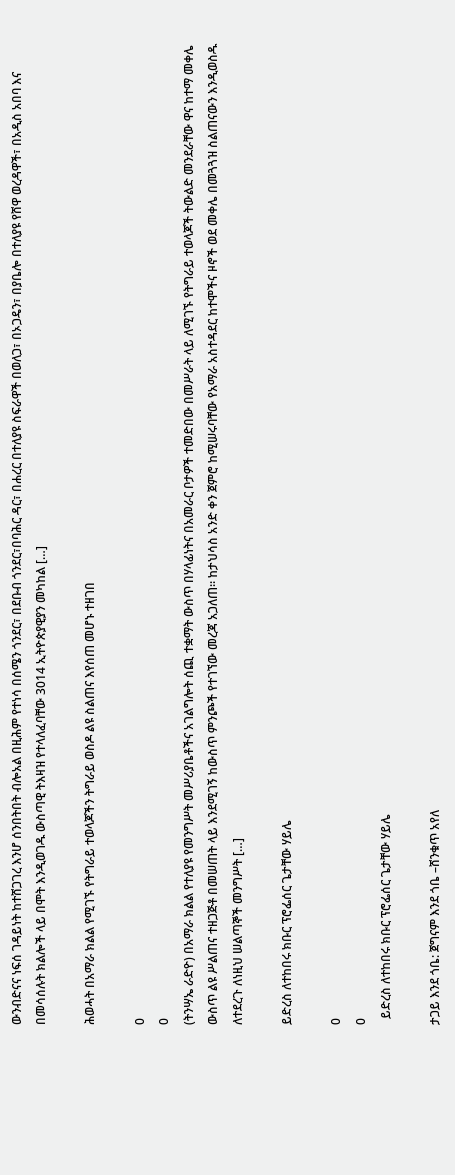ውንብድናና ነፍሰ ገዳይነት ከተሸጋገረ እንሆ ሰንበትበት ብሎአል በዚሕም የተነሳ በሰሜን ጎንደር፣ በደቡብ ጎንደር፣በባሕር ዳር፣ በሐረር በተለያዩ ስፍራዋች በወለጋ፣ በኦጋዴን፣ በያቤሎ በተለያዩ የሸዋ ወረዳዋች፣ በአዲስ አበባ እና በመሳሰሉት ክልሎች ላይ በሞት እንዲወገዱ ውስጣዊ ትእዛዝ የተላለፈባቸው 3014 ኢትዮጵያዊያን መካከል […]

ሕወሓት በአማራ ክልል የሚገኙ የትግራይ ተወላጆችን ትግራይ ወስዶ ልዩ ስልጠና እየሰጠ መሆኑ ተዘገበ

0
0
(ትንሣኤ ራድዮ) በአማራ ክልል የተለያዩ የመንግሥት መሥሪያቤቶችና አገልግሎት ሰጪ ተቋማት ውስጥ በሃላፊነትና በአመራር ቦታዎች ተመድበው በመሥራት ላይ ለሚገኙ የትግራይ ተወላጆች ትውልድ መንደራቸው ዋና ከተማ መቀሌ ውስጥ ልዩ ሥልጠና ተዘጋጅቶ በመሠጠት ላይ እንደሚገኝ ከውስጥ ምንጮች የተገኘው መረጃ አጋለጠ። ከታህሳስ አንድ ቀን ጀምሮ ከሚሠሩባቸው የአማራ አስተዳደር ከተሞችና ዞኖች ወደ መቀሌ በመጓጓዝ ስልጠናውን እንዲወስዱ ለተደረጉ ለነዚህ ሠልጣኞች መንግሥት […]

ይድረስ ለተከበሩ ክቡር ፕሮፌሰር ጌታቸው ሃይሌ

0
0
  ይድረስ ለተከበሩ ክቡር ፕሮፌሰር ጌታቸው ሃይሌ

ታጋይ እንደ ጎቤ: ጀግናም እንደ ጎቤ –ሸንቁጥ አየለ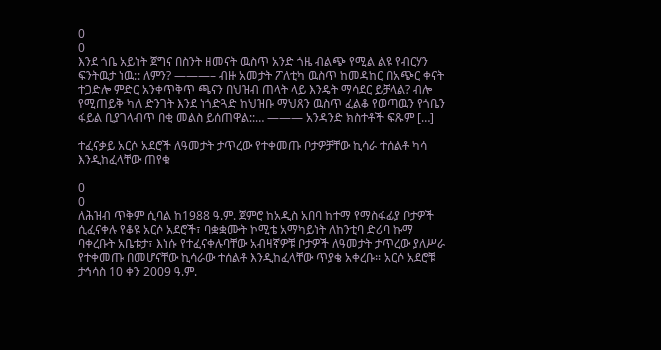0
0
እንደ ጎቤ አይነት ጀግና በስንት ዘመናት ዉስጥ አንድ ጎዜ ብልጭ የሚል ልዩ የብርሃን ፍንትዉታ ነዉ:: ለምን? ———– ብዙ አመታት ፖለቲካ ዉስጥ ከመዳከር በአጭር ቀናት ተጋድሎ ምድር አንቀጥቅጥ ጫናን በህዝብ ጠላት ላይ እንዴት ማሳደር ይቻላል? ብሎ የሚጠይቅ ካለ ድንገት እንደ ነጎድጓድ ከህዝቡ ማህጸን ዉስጥ ፈልቆ የወጣዉን የጎቤን ፋይል ቢያገላብጥ በቂ መልስ ይሰጠዋል::… ——— አንዳንድ ክስተቶች ፍጹም […]

ተፈናቃይ አርሶ አደሮች ለዓመታት ታጥረው የተቀመጡ ቦታዎቻቸው ኪሳራ ተሰልቶ ካሳ እንዲከፈላቸው ጠየቁ

0
0
ለሕዝብ ጥቅም ሲባል ከ1988 ዓ.ም. ጀምሮ ከአዲስ አበባ ከተማ የማስፋፊያ ቦታዎች ሲፈናቀሉ የቆዩ አርሶ አደሮች፣ ባቋቋሙት ኮሚቴ አማካይነት ለከንቲባ ድሪባ ኩማ ባቀረቡት አቤቱታ፣ እነሱ የተፈናቀሉባቸው አብዛኛዎቹ ቦታዎች ለዓመታት ታጥረው ያለሥራ የተቀመጡ በመሆናቸው ኪሳራው ተሰልቶ እንዲከፈላቸው ጥያቄ አቀረቡ፡፡ አርሶ አደሮቹ ታኅሳስ 10 ቀን 2009 ዓ.ም.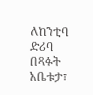ለከንቲባ ድሪባ በጻፉት አቤቱታ፣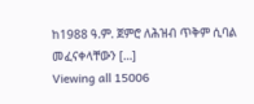ከ1988 ዓ.ም. ጀምሮ ለሕዝብ ጥቅም ሲባል መፈናቀላቸውን […]
Viewing all 15006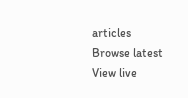articles
Browse latest View live